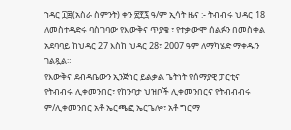ኀዳር ፲፰(አስራ ስምንት) ቀን ፳፻፯ ዓ/ም ኢሳት ዜና :- ትብብሩ ህዳር 18 ለመስተዳድሩ ባስገባው የእውቅና ጥያቄ ፣ የተቃውሞ ሰልፉን በመስቀል አደባባይ ከህዳር 27 እስከ ህዳር 28፣ 2007 ዓም ለማካሄድ ማቀዱን ገልጿል።
የእውቅና ደብዳቤውን ኢንጅነር ይልቃል ጌትነት የሰማያዊ ፓርቲና የትብብሩ ሊቀመንበር፣ የከንባታ ህዝቦች ሊቀመንበርና የትብብብሩ ም/ሊቀመንበር አቶ ኤርጫፎ ኤርጌሎ፣ አቶ ግርማ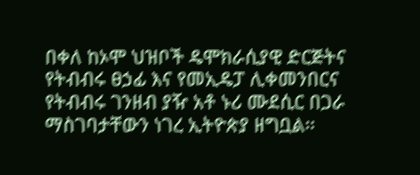በቀለ ከኦሞ ህዝቦች ዴሞክራሲያዊ ድርጅትና የትብብሩ ፀኃፊ እና የመኢዴፓ ሊቀመንበርና የትብብሩ ገንዘብ ያዥ አቶ ኑሪ ሙደሲር በጋራ ማስገባታቸውን ነገረ ኢትዮጵያ ዘግቧል፡፡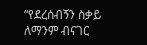“የደረሰብኝን ስቃይ ለማንም ብናገር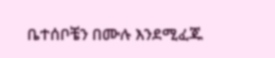ቤተሰቦቼን በሙሉ እንደሚፈጁ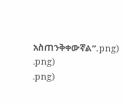አስጠንቅቀውኛል”.png)
.png)
.png)